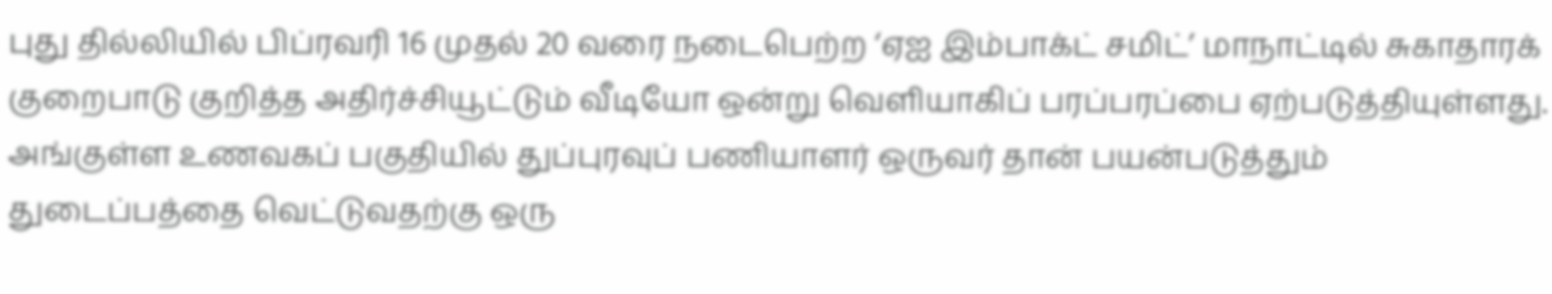புது தில்லியில் பிப்ரவரி 16 முதல் 20 வரை நடைபெற்ற ‘ஏஐ இம்பாக்ட் சமிட்’ மாநாட்டில் சுகாதாரக் குறைபாடு குறித்த அதிர்ச்சியூட்டும் வீடியோ ஒன்று வெளியாகிப் பரப்பரப்பை ஏற்படுத்தியுள்ளது. அங்குள்ள உணவகப் பகுதியில் துப்புரவுப் பணியாளர் ஒருவர் தான் பயன்படுத்தும் துடைப்பத்தை வெட்டுவதற்கு ஒரு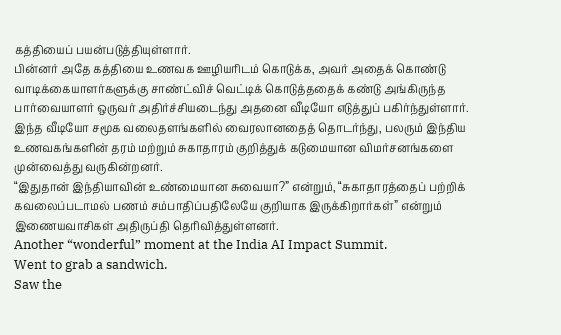கத்தியைப் பயன்படுத்தியுள்ளார்.
பின்னர் அதே கத்தியை உணவக ஊழியரிடம் கொடுக்க, அவர் அதைக் கொண்டு வாடிக்கையாளர்களுக்கு சாண்ட்விச் வெட்டிக் கொடுத்ததைக் கண்டு அங்கிருந்த பார்வையாளர் ஒருவர் அதிர்ச்சியடைந்து அதனை வீடியோ எடுத்துப் பகிர்ந்துள்ளார்.
இந்த வீடியோ சமூக வலைதளங்களில் வைரலானதைத் தொடர்ந்து, பலரும் இந்திய உணவகங்களின் தரம் மற்றும் சுகாதாரம் குறித்துக் கடுமையான விமர்சனங்களை முன்வைத்து வருகின்றனர்.
“இதுதான் இந்தியாவின் உண்மையான சுவையா?” என்றும், “சுகாதாரத்தைப் பற்றிக் கவலைப்படாமல் பணம் சம்பாதிப்பதிலேயே குறியாக இருக்கிறார்கள்” என்றும் இணையவாசிகள் அதிருப்தி தெரிவித்துள்ளனர்.
Another “wonderful” moment at the India AI Impact Summit.
Went to grab a sandwich.
Saw the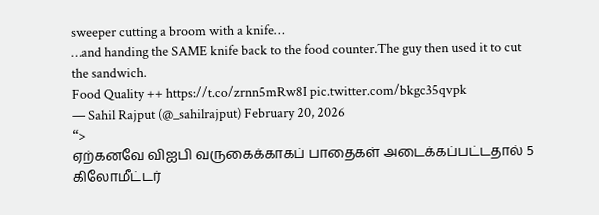sweeper cutting a broom with a knife…
…and handing the SAME knife back to the food counter.The guy then used it to cut the sandwich.
Food Quality ++ https://t.co/zrnn5mRw8I pic.twitter.com/bkgc35qvpk
— Sahil Rajput (@_sahilrajput) February 20, 2026
“>
ஏற்கனவே விஐபி வருகைக்காகப் பாதைகள் அடைக்கப்பட்டதால் 5 கிலோமீட்டர்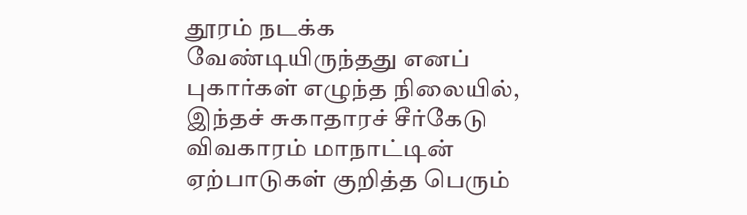தூரம் நடக்க வேண்டியிருந்தது எனப் புகார்கள் எழுந்த நிலையில், இந்தச் சுகாதாரச் சீர்கேடு விவகாரம் மாநாட்டின் ஏற்பாடுகள் குறித்த பெரும்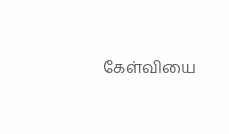கேள்வியை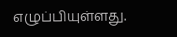எழுப்பியுள்ளது.